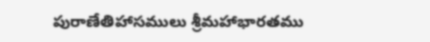పురాణేతిహాసములు శ్రీమహాభారతము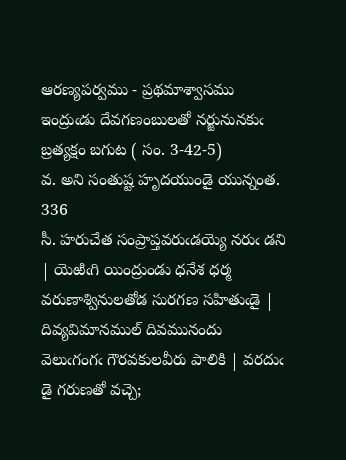ఆరణ్యపర్వము - ప్రథమాశ్వాసము
ఇంద్రుఁడు దేవగణంబులతో నర్జునునకుఁ బ్రత్యక్షం బగుట ( సం. 3-42-5)
వ. అని సంతుష్ట హృదయుండై యున్నంత. 336
సీ. హరుచేత సంప్రాప్తవరుఁడయ్యె నరుఁ డని | యెఱిఁగి యింద్రుండు ధనేశ ధర్మ
వరుణాశ్వినులతోడ సురగణ సహితుఁడై | దివ్యవిమానముల్‌ దివమునందు
వెలుఁగంగఁ గౌరవకులవీరు పాలికి | వరదుఁ డై గరుణతో వచ్చె;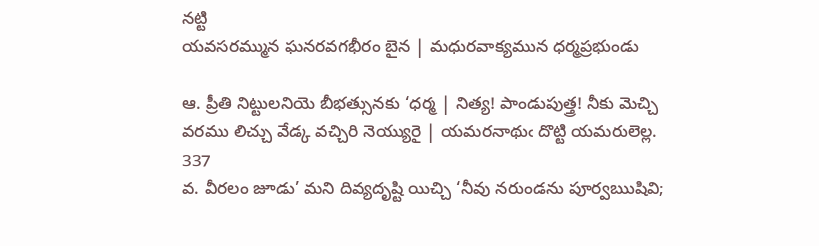నట్టి
యవసరమ్మున ఘనరవగభీరం బైన | మధురవాక్యమున ధర్మప్రభుండు

ఆ. ప్రీతి నిట్టులనియె బీభత్సునకు ‘ధర్మ | నిత్య! పాండుపుత్త్ర! నీకు మెచ్చి
వరము లిచ్చు వేడ్క వచ్చిరి నెయ్యురై | యమరనాథుఁ దొట్టి యమరులెల్ల.
337
వ. వీరలం జూడు’ మని దివ్యదృష్టి యిచ్చి ‘నీవు నరుండను పూర్వఋషివి;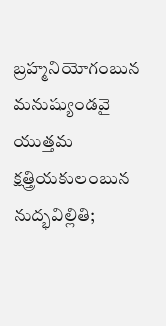బ్రహ్మనియోగంబున మనుష్యుండవై యుత్తమ క్షత్త్రియకులంబున నుద్భవిల్లితి;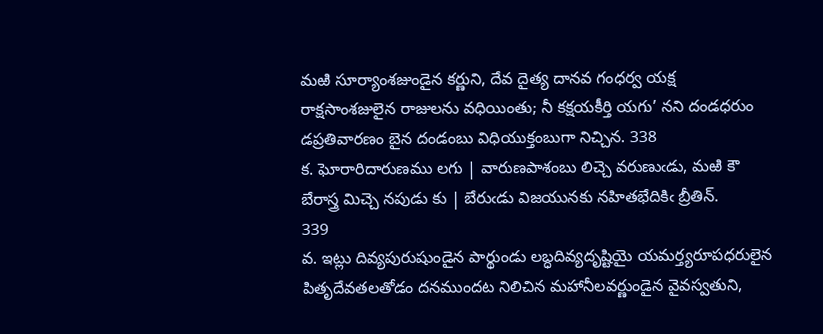మఱి సూర్యాంశజుండైన కర్ణుని, దేవ దైత్య దానవ గంధర్వ యక్ష రాక్షసాంశజులైన రాజులను వధియింతు; నీ కక్షయకీర్తి యగు’ నని దండధరుం డప్రతివారణం బైన దండంబు విధియుక్తంబుగా నిచ్చిన. 338
క. ఘోరారిదారుణము లగు | వారుణపాశంబు లిచ్చె వరుణుఁడు, మఱి కౌ
బేరాస్త్ర మిచ్చె నపుడు కు | బేరుఁడు విజయునకు నహితభేదికిఁ బ్రీతిన్‌.
339
వ. ఇట్లు దివ్యపురుషుండైన పార్థుండు లబ్ధదివ్యదృష్టియై యమర్త్యరూపధరులైన పితృదేవతలతోడం దనముందట నిలిచిన మహానీలవర్ణుండైన వైవస్వతుని,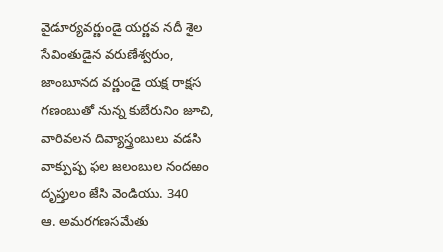వైడూర్యవర్ణుండై యర్ణవ నదీ శైల సేవింతుడైన వరుణేశ్వరుం, జాంబూనద వర్ణుండై యక్ష రాక్షస గణంబుతో నున్న కుబేరునిం జూచి, వారివలన దివ్యాస్త్రంబులు వడసి వాక్పుష్ప ఫల జలంబుల నందఱం దృప్తులం జేసి వెండియు. 340
ఆ. అమరగణసమేతు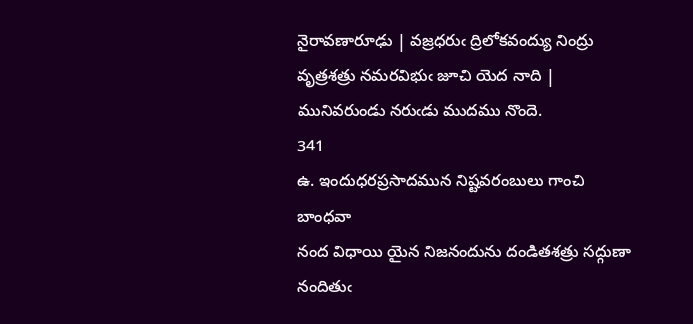నైరావణారూఢు | వజ్రధరుఁ ద్రిలోకవంద్యు నింద్రు
వృత్రశత్రు నమరవిభుఁ జూచి యెద నాది | మునివరుండు నరుఁడు ముదము నొందె.
341
ఉ. ఇందుధరప్రసాదమున నిష్టవరంబులు గాంచి బాంధవా
నంద విధాయి యైన నిజనందును దండితశత్రు సద్గుణా
నందితుఁ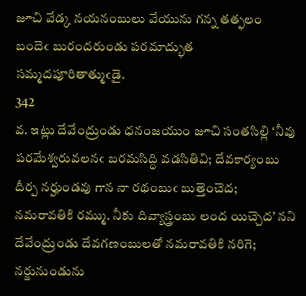జూచి వేడ్క నయనంబులు వేయును గన్న తత్ఫలం
బందెఁ బురందరుండు పరమాద్భుత సమ్మదపూరితాత్ముఁడై.
342
వ. ఇట్లు దేవేంద్రుండు ధనంజయుం జూచి సంతసిల్లి ‘నీవు పరమేశ్వరువలనఁ బరమసిద్ధి వడసితివి; దేవకార్యంబు దీర్ప నర్హుండవు గాన నా రథంబుఁ బుత్తెంచెద; నమరావతికి రమ్ము. నీకు దివ్యాస్త్రంబు లంద యిచ్చెద’ నని దేవేంద్రుండు దేవగణంబులతో నమరావతికి నరిగె; నర్జునుండును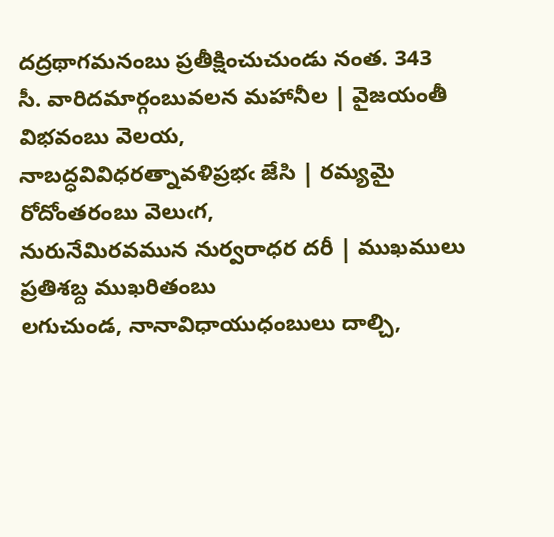దద్రథాగమనంబు ప్రతీక్షించుచుండు నంత. 343
సీ. వారిదమార్గంబువలన మహానీల | వైజయంతీ విభవంబు వెలయ,
నాబద్ధవివిధరత్నావళిప్రభఁ జేసి | రమ్యమై రోదోంతరంబు వెలుఁగ,
నురునేమిరవమున నుర్వరాధర దరీ | ముఖములు ప్రతిశబ్ద ముఖరితంబు
లగుచుండ, నానావిధాయుధంబులు దాల్చి,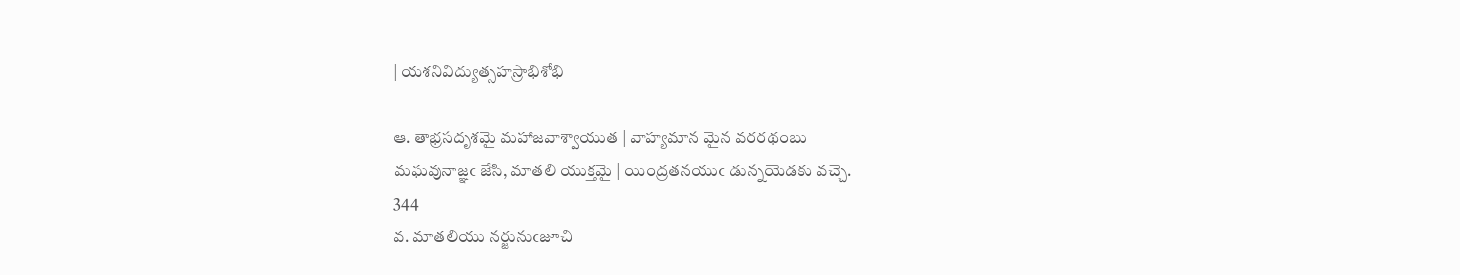| యశనివిద్యుత్సహస్రాభిశోభి

ఆ. తాభ్రసదృశమై మహాజవాశ్వాయుత | వాహ్యమాన మైన వరరథంబు
మఘవునాజ్ఞఁ జేసి, మాతలి యుక్తమై | యింద్రతనయుఁ డున్నయెడకు వచ్చె.
344
వ. మాతలియు నర్జునుఁజూచి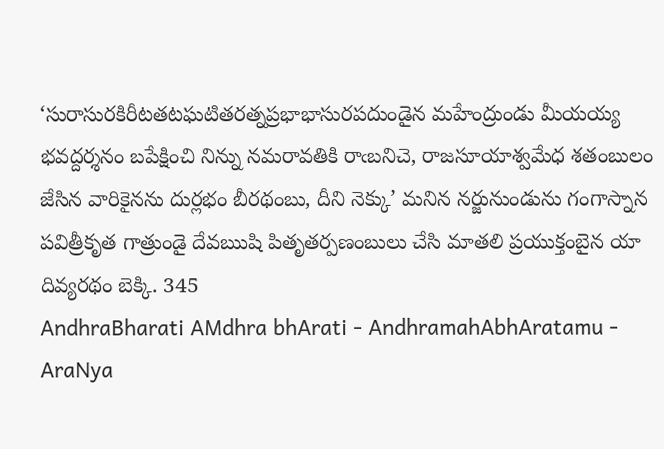‘సురాసురకిరీటతటఘటితరత్నప్రభాభాసురపదుండైన మహేంద్రుండు మీయయ్య భవద్దర్శనం బపేక్షించి నిన్ను నమరావతికి రాఁబనిచె, రాజసూయాశ్వమేధ శతంబులం జేసిన వారికైనను దుర్లభం బీరథంబు, దీని నెక్కు’ మనిన నర్జునుండును గంగాస్నాన పవిత్రీకృత గాత్రుండై దేవఋషి పితృతర్పణంబులు చేసి మాతలి ప్రయుక్తంబైన యా దివ్యరథం బెక్కి. 345
AndhraBharati AMdhra bhArati - AndhramahAbhAratamu - AraNya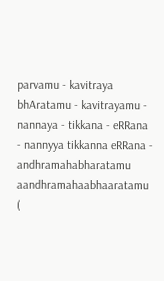parvamu - kavitraya bhAratamu - kavitrayamu - nannaya - tikkana - eRRana - nannyya tikkanna eRRana - andhramahabharatamu aandhramahaabhaaratamu (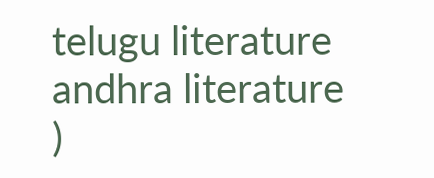telugu literature andhra literature )